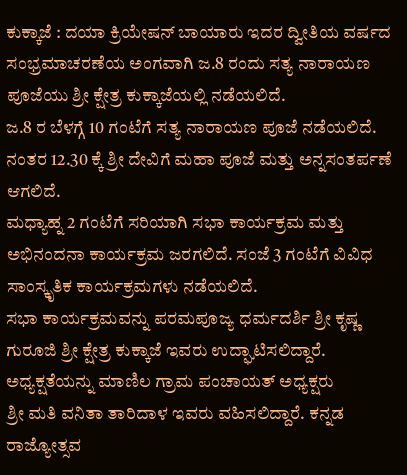ಕುಕ್ಕಾಜೆ : ದಯಾ ಕ್ರಿಯೇಷನ್ ಬಾಯಾರು ಇದರ ದ್ವೀತಿಯ ವರ್ಷದ ಸಂಭ್ರಮಾಚರಣೆಯ ಅಂಗವಾಗಿ ಜ.8 ರಂದು ಸತ್ಯ ನಾರಾಯಣ ಪೂಜೆಯು ಶ್ರೀ ಕ್ಷೇತ್ರ ಕುಕ್ಕಾಜೆಯಲ್ಲಿ ನಡೆಯಲಿದೆ.
ಜ.8 ರ ಬೆಳಗ್ಗೆ 10 ಗಂಟೆಗೆ ಸತ್ಯ ನಾರಾಯಣ ಪೂಜೆ ನಡೆಯಲಿದೆ. ನಂತರ 12.30 ಕ್ಕೆ ಶ್ರೀ ದೇವಿಗೆ ಮಹಾ ಪೂಜೆ ಮತ್ತು ಅನ್ನಸಂತರ್ಪಣೆ ಆಗಲಿದೆ.
ಮಧ್ಯಾಹ್ನ 2 ಗಂಟೆಗೆ ಸರಿಯಾಗಿ ಸಭಾ ಕಾರ್ಯಕ್ರಮ ಮತ್ತು ಅಭಿನಂದನಾ ಕಾರ್ಯಕ್ರಮ ಜರಗಲಿದೆ. ಸಂಜೆ 3 ಗಂಟೆಗೆ ವಿವಿಧ ಸಾಂಸ್ಕೃತಿಕ ಕಾರ್ಯಕ್ರಮಗಳು ನಡೆಯಲಿದೆ.
ಸಭಾ ಕಾರ್ಯಕ್ರಮವನ್ನು ಪರಮಪೂಜ್ಯ ಧರ್ಮದರ್ಶಿ ಶ್ರೀ ಕೃಷ್ಣ ಗುರೂಜಿ ಶ್ರೀ ಕ್ಷೇತ್ರ ಕುಕ್ಕಾಜೆ ಇವರು ಉದ್ಘಾಟಿಸಲಿದ್ದಾರೆ. ಅಧ್ಯಕ್ಷತೆಯನ್ನು ಮಾಣಿಲ ಗ್ರಾಮ ಪಂಚಾಯತ್ ಅಧ್ಯಕ್ಷರು
ಶ್ರೀ ಮತಿ ವನಿತಾ ತಾರಿದಾಳ ಇವರು ವಹಿಸಲಿದ್ದಾರೆ. ಕನ್ನಡ ರಾಜ್ಯೋತ್ಸವ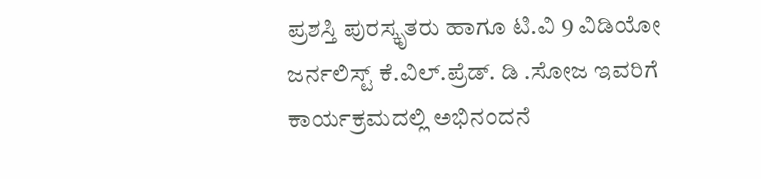ಪ್ರಶಸ್ತಿ ಪುರಸ್ಕೃತರು ಹಾಗೂ ಟಿ.ವಿ 9 ವಿಡಿಯೋ ಜರ್ನಲಿಸ್ಟ್ ಕೆ.ವಿಲ್.ಪ್ರೆಡ್. ಡಿ .ಸೋಜ ಇವರಿಗೆ ಕಾರ್ಯಕ್ರಮದಲ್ಲಿ ಅಭಿನಂದನೆ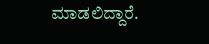ಮಾಡಲಿದ್ದಾರೆ.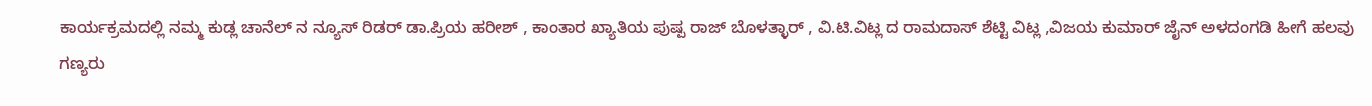ಕಾರ್ಯಕ್ರಮದಲ್ಲಿ ನಮ್ಮ ಕುಡ್ಲ ಚಾನೆಲ್ ನ ನ್ಯೂಸ್ ರಿಡರ್ ಡಾ.ಪ್ರಿಯ ಹರೀಶ್ , ಕಾಂತಾರ ಖ್ಯಾತಿಯ ಪುಷ್ಪ ರಾಜ್ ಬೊಳತ್ಳಾರ್ , ವಿ.ಟಿ.ವಿಟ್ಲ ದ ರಾಮದಾಸ್ ಶೆಟ್ಟಿ ವಿಟ್ಲ ,ವಿಜಯ ಕುಮಾರ್ ಜೈನ್ ಅಳದಂಗಡಿ ಹೀಗೆ ಹಲವು ಗಣ್ಯರು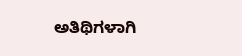ಅತಿಥಿಗಳಾಗಿ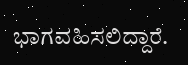ಭಾಗವಹಿಸಲಿದ್ದಾರೆ.